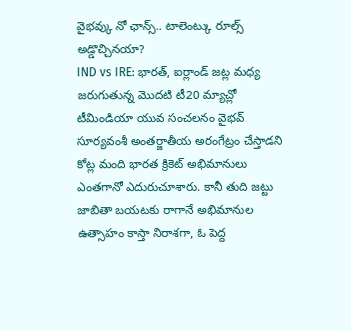వైభవ్కు నో ఛాన్స్.. టాలెంట్కు రూల్స్ అడ్డొచ్చినయా?
IND vs IRE: భారత్, ఐర్లాండ్ జట్ల మధ్య జరుగుతున్న మొదటి టీ20 మ్యాచ్లో టీమిండియా యువ సంచలనం వైభవ్ సూర్యవంశీ అంతర్జాతీయ అరంగేట్రం చేస్తాడని కోట్ల మంది భారత క్రికెట్ అభిమానులు ఎంతగానో ఎదురుచూశారు. కానీ తుది జట్టు జాబితా బయటకు రాగానే అభిమానుల ఉత్సాహం కాస్తా నిరాశగా, ఓ పెద్ద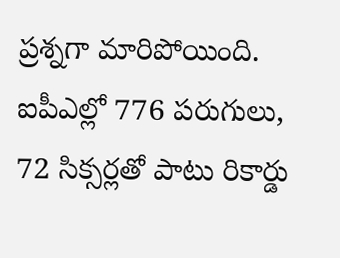ప్రశ్నగా మారిపోయింది. ఐపీఎల్లో 776 పరుగులు, 72 సిక్సర్లతో పాటు రికార్డు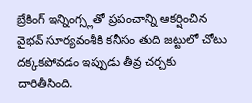బ్రేకింగ్ ఇన్నింగ్స్లతో ప్రపంచాన్ని ఆకర్షించిన వైభవ్ సూర్యవంశీకి కనీసం తుది జట్టులో చోటు దక్కకపోవడం ఇప్పుడు తీవ్ర చర్చకు దారితీసింది.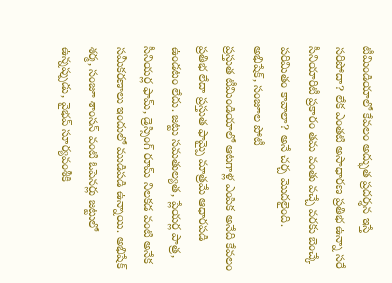టీమిండియాలో కేవలం అద్భుత ప్రదర్శన ఇస్తే సరిపోదా? లేక ఎంతటి అసాధారణ ప్రతిభ ఉన్నా సరే సీనియారిటీ ప్రకారం తమ వంతు వచ్చే వరకు బెంచ్కే పరిమితం కావాలా? అనే చర్చ మొదలైంది.
అభిషేక్, సంజూల పోటీ
ప్రస్తుత టీమిండియాలో ఆటగాళ్ల ఎంపిక అనేది కేవలం ప్రతిభ లేదా ప్రస్తుత ఫామ్పై మాత్రమే ఆధారపడి ఉండటం లేదు. జట్టు సమతుల్యత, ప్లేయర్ల పాత్ర, సీనియర్ల ఫామ్, డ్రెస్సింగ్ రూమ్ నిలకడ వంటి అనేక సమీకరణాలు ఇందులో ముడిపడి ఉన్నాయి. అభిషేక్ శర్మ, సంజూ శాంసన్ వంటి ఓపెనర్లు జట్టులో ఉన్నప్పుడు, వైభవ్ సూర్యవంశీకి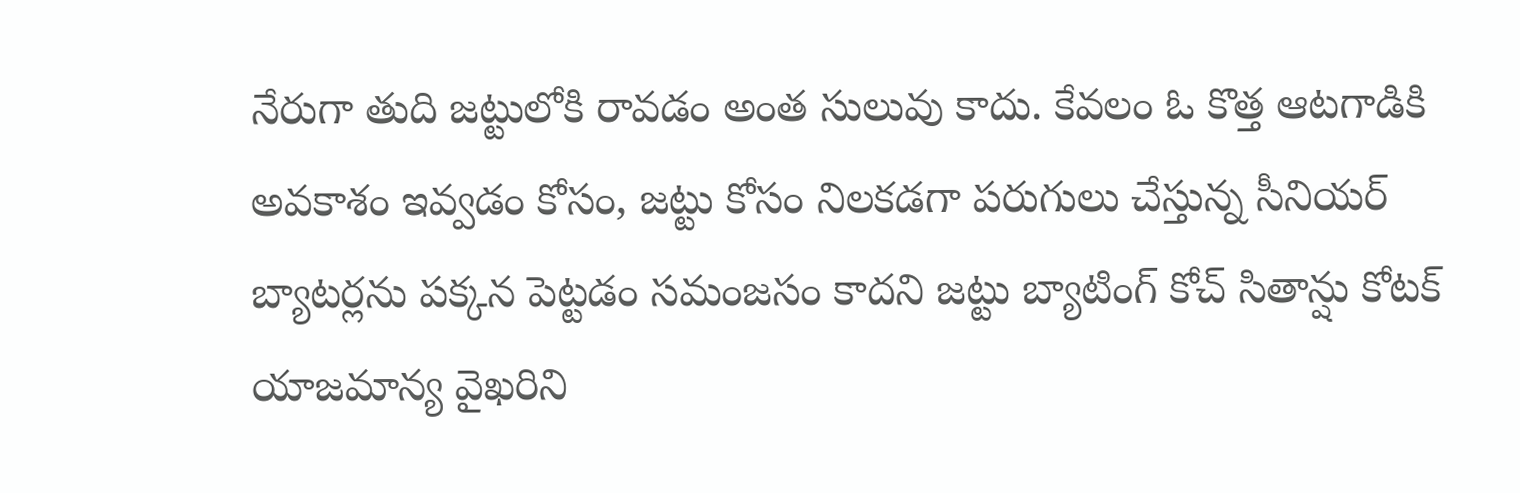నేరుగా తుది జట్టులోకి రావడం అంత సులువు కాదు. కేవలం ఓ కొత్త ఆటగాడికి అవకాశం ఇవ్వడం కోసం, జట్టు కోసం నిలకడగా పరుగులు చేస్తున్న సీనియర్ బ్యాటర్లను పక్కన పెట్టడం సమంజసం కాదని జట్టు బ్యాటింగ్ కోచ్ సితాన్షు కోటక్ యాజమాన్య వైఖరిని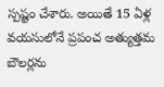స్పష్టం చేశారు. అయితే 15 ఏళ్ల వయసులోనే ప్రపంచ అత్యుత్తమ బౌలర్లను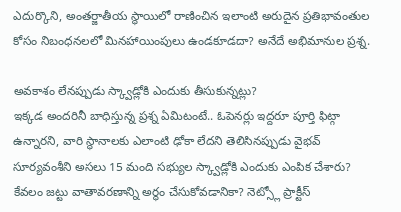ఎదుర్కొని, అంతర్జాతీయ స్థాయిలో రాణించిన ఇలాంటి అరుదైన ప్రతిభావంతుల కోసం నిబంధనలలో మినహాయింపులు ఉండకూడదా? అనేదే అభిమానుల ప్రశ్న.

అవకాశం లేనప్పుడు స్క్వాడ్లోకి ఎందుకు తీసుకున్నట్లు?
ఇక్కడ అందరినీ బాధిస్తున్న ప్రశ్న ఏమిటంటే.. ఓపెనర్లు ఇద్దరూ పూర్తి ఫిట్గా ఉన్నారని, వారి స్థానాలకు ఎలాంటి ఢోకా లేదని తెలిసినప్పుడు వైభవ్ సూర్యవంశీని అసలు 15 మంది సభ్యుల స్క్వాడ్లోకి ఎందుకు ఎంపిక చేశారు? కేవలం జట్టు వాతావరణాన్ని అర్థం చేసుకోవడానికా? నెట్స్లో ప్రాక్టీస్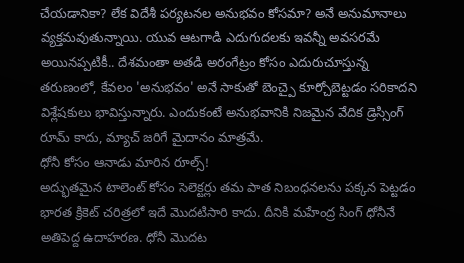చేయడానికా? లేక విదేశీ పర్యటనల అనుభవం కోసమా? అనే అనుమానాలు వ్యక్తమవుతున్నాయి. యువ ఆటగాడి ఎదుగుదలకు ఇవన్నీ అవసరమే అయినప్పటికీ.. దేశమంతా అతడి అరంగేట్రం కోసం ఎదురుచూస్తున్న తరుణంలో, కేవలం 'అనుభవం' అనే సాకుతో బెంచ్పై కూర్చోబెట్టడం సరికాదని విశ్లేషకులు భావిస్తున్నారు. ఎందుకంటే అనుభవానికి నిజమైన వేదిక డ్రెస్సింగ్ రూమ్ కాదు, మ్యాచ్ జరిగే మైదానం మాత్రమే.
ధోనీ కోసం ఆనాడు మారిన రూల్స్!
అద్భుతమైన టాలెంట్ కోసం సెలెక్టర్లు తమ పాత నిబంధనలను పక్కన పెట్టడం భారత క్రికెట్ చరిత్రలో ఇదే మొదటిసారి కాదు. దీనికి మహేంద్ర సింగ్ ధోనీనే అతిపెద్ద ఉదాహరణ. ధోనీ మొదట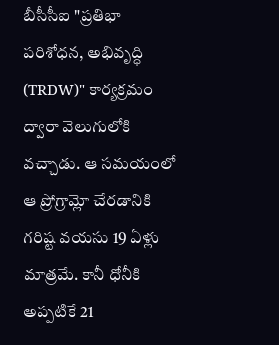బీసీసీఐ "ప్రతిభా పరిశోధన, అభివృద్ధి (TRDW)" కార్యక్రమం ద్వారా వెలుగులోకి వచ్చాడు. ఆ సమయంలో ఆ ప్రోగ్రామ్లో చేరడానికి గరిష్ట వయసు 19 ఏళ్లు మాత్రమే. కానీ ధోనీకి అప్పటికే 21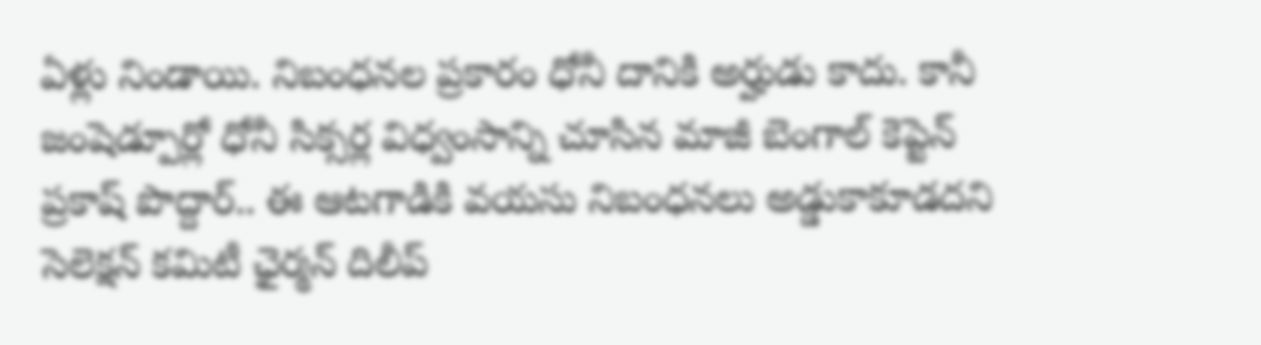ఏళ్లు నిండాయి. నిబంధనల ప్రకారం ధోనీ దానికి అర్హుడు కాదు. కానీ జంషెడ్పూర్లో ధోనీ సిక్సర్ల విధ్వంసాన్ని చూసిన మాజీ బెంగాల్ కెప్టెన్ ప్రకాష్ పొద్దార్.. ఈ ఆటగాడికి వయసు నిబంధనలు అడ్డుకాకూడదని సెలెక్షన్ కమిటీ ఛైర్మన్ దిలీప్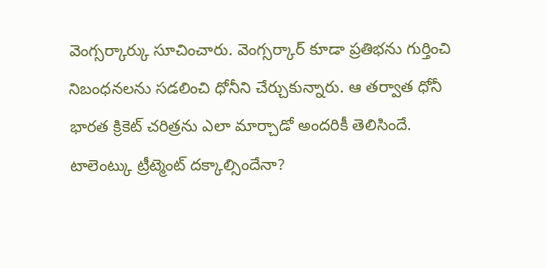వెంగ్సర్కార్కు సూచించారు. వెంగ్సర్కార్ కూడా ప్రతిభను గుర్తించి నిబంధనలను సడలించి ధోనీని చేర్చుకున్నారు. ఆ తర్వాత ధోనీ భారత క్రికెట్ చరిత్రను ఎలా మార్చాడో అందరికీ తెలిసిందే.
టాలెంట్కు ట్రీట్మెంట్ దక్కాల్సిందేనా?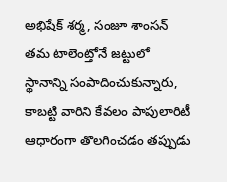అభిషేక్ శర్మ, సంజూ శాంసన్ తమ టాలెంట్తోనే జట్టులో స్థానాన్ని సంపాదించుకున్నారు, కాబట్టి వారిని కేవలం పాపులారిటీ ఆధారంగా తొలగించడం తప్పుడు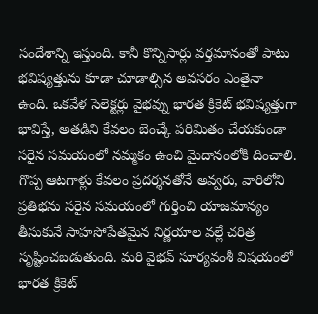సందేశాన్ని ఇస్తుంది. కానీ కొన్నిసార్లు వర్తమానంతో పాటు భవిష్యత్తును కూడా చూడాల్సిన అవసరం ఎంతైనా ఉంది. ఒకవేళ సెలెక్టర్లు వైభవ్ను భారత క్రికెట్ భవిష్యత్తుగా భావిస్తే, అతడిని కేవలం బెంచ్కే పరిమితం చేయకుండా సరైన సమయంలో నమ్మకం ఉంచి మైదానంలోకి దించాలి. గొప్ప ఆటగాళ్లు కేవలం ప్రదర్శనతోనే అవ్వరు, వారిలోని ప్రతిభను సరైన సమయంలో గుర్తించి యాజమాన్యం తీసుకునే సాహసోపేతమైన నిర్ణయాల వల్లే చరిత్ర సృష్టించబడుతుంది. మరి వైభవ్ సూర్యవంశీ విషయంలో భారత క్రికెట్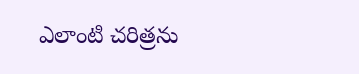ఎలాంటి చరిత్రను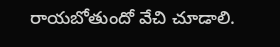రాయబోతుందో వేచి చూడాలి.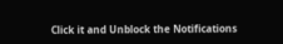Click it and Unblock the Notifications